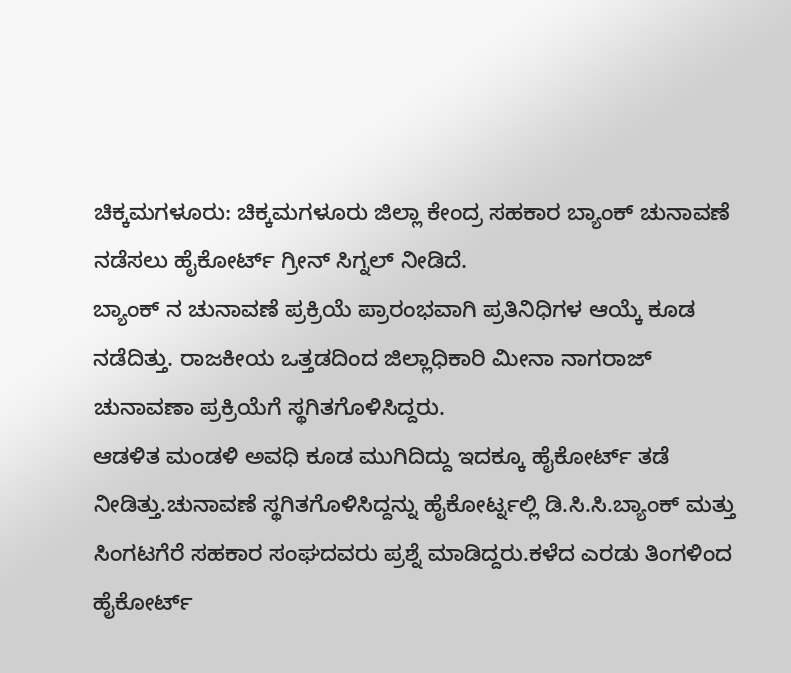ಚಿಕ್ಕಮಗಳೂರು: ಚಿಕ್ಕಮಗಳೂರು ಜಿಲ್ಲಾ ಕೇಂದ್ರ ಸಹಕಾರ ಬ್ಯಾಂಕ್ ಚುನಾವಣೆ ನಡೆಸಲು ಹೈಕೋರ್ಟ್ ಗ್ರೀನ್ ಸಿಗ್ನಲ್ ನೀಡಿದೆ.
ಬ್ಯಾಂಕ್ ನ ಚುನಾವಣೆ ಪ್ರಕ್ರಿಯೆ ಪ್ರಾರಂಭವಾಗಿ ಪ್ರತಿನಿಧಿಗಳ ಆಯ್ಕೆ ಕೂಡ ನಡೆದಿತ್ತು. ರಾಜಕೀಯ ಒತ್ತಡದಿಂದ ಜಿಲ್ಲಾಧಿಕಾರಿ ಮೀನಾ ನಾಗರಾಜ್ ಚುನಾವಣಾ ಪ್ರಕ್ರಿಯೆಗೆ ಸ್ಥಗಿತಗೊಳಿಸಿದ್ದರು.
ಆಡಳಿತ ಮಂಡಳಿ ಅವಧಿ ಕೂಡ ಮುಗಿದಿದ್ದು ಇದಕ್ಕೂ ಹೈಕೋರ್ಟ್ ತಡೆ ನೀಡಿತ್ತು.ಚುನಾವಣೆ ಸ್ಥಗಿತಗೊಳಿಸಿದ್ದನ್ನು ಹೈಕೋರ್ಟ್ನಲ್ಲಿ ಡಿ.ಸಿ.ಸಿ.ಬ್ಯಾಂಕ್ ಮತ್ತು ಸಿಂಗಟಗೆರೆ ಸಹಕಾರ ಸಂಘದವರು ಪ್ರಶ್ನೆ ಮಾಡಿದ್ದರು.ಕಳೆದ ಎರಡು ತಿಂಗಳಿಂದ ಹೈಕೋರ್ಟ್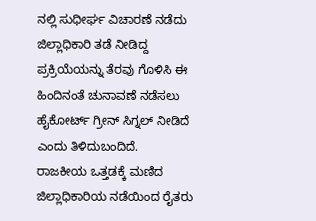ನಲ್ಲಿ ಸುಧೀರ್ಘ ವಿಚಾರಣೆ ನಡೆದು ಜಿಲ್ಲಾಧಿಕಾರಿ ತಡೆ ನೀಡಿದ್ದ ಪ್ರಕ್ರಿಯೆಯನ್ನು ತೆರವು ಗೊಳಿಸಿ ಈ ಹಿಂದಿನಂತೆ ಚುನಾವಣೆ ನಡೆಸಲು ಹೈಕೋರ್ಟ್ ಗ್ರೀನ್ ಸಿಗ್ನಲ್ ನೀಡಿದೆ ಎಂದು ತಿಳಿದುಬಂದಿದೆ.
ರಾಜಕೀಯ ಒತ್ತಡಕ್ಕೆ ಮಣಿದ ಜಿಲ್ಲಾಧಿಕಾರಿಯ ನಡೆಯಿಂದ ರೈತರು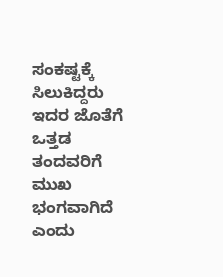ಸಂಕಷ್ಟಕ್ಕೆ ಸಿಲುಕಿದ್ದರು ಇದರ ಜೊತೆಗೆ ಒತ್ತಡ ತಂದವರಿಗೆ ಮುಖ ಭಂಗವಾಗಿದೆ ಎಂದು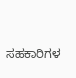ಸಹಕಾರಿಗಳ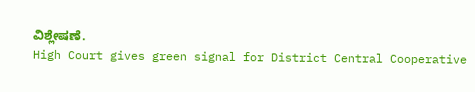ವಿಶ್ಲೇಷಣೆ.
High Court gives green signal for District Central Cooperative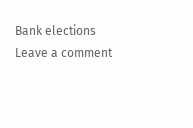Bank elections
Leave a comment